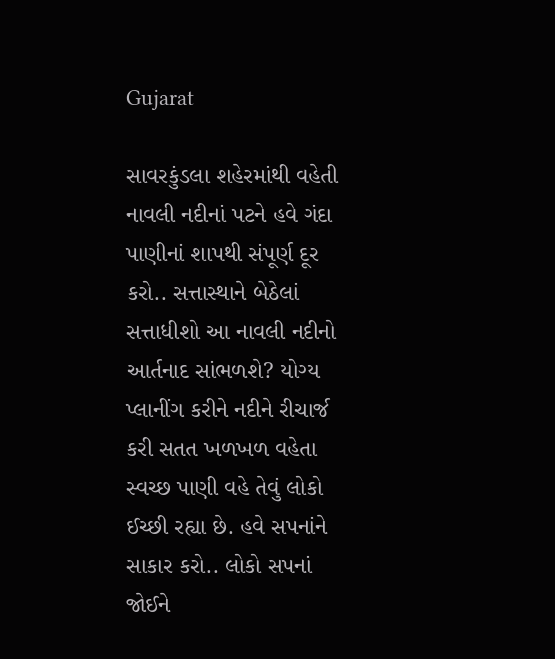Gujarat

સાવરકુંડલા શહેરમાંથી વહેતી નાવલી નદીનાં પટને હવે ગંદા પાણીનાં શાપથી સંપૂર્ણ દૂર કરો.. સત્તાસ્થાને બેઠેલાં સત્તાધીશો આ નાવલી નદીનો આર્તનાદ સાંભળશે? યોગ્ય પ્લાનીંગ કરીને નદીને રીચાર્જ કરી સતત ખળખળ વહેતા સ્વચ્છ પાણી વહે તેવું લોકો ઈચ્છી રહ્યા છે. હવે સપનાંને સાકાર કરો.. લોકો સપનાં જોઈને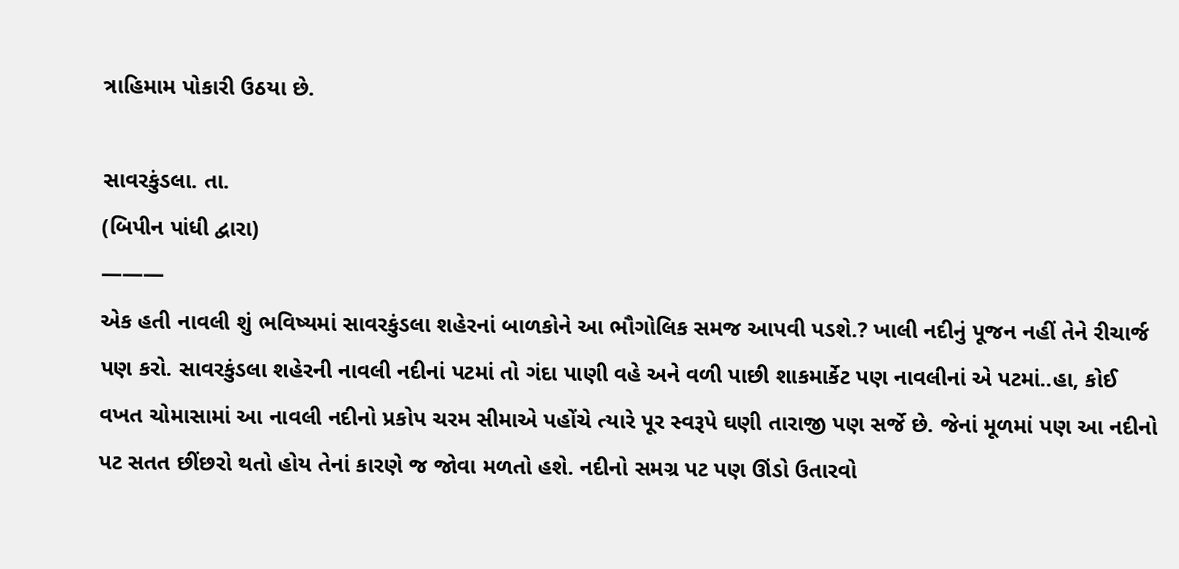ત્રાહિમામ પોકારી ઉઠયા છે.

સાવરકુંડલા. તા.
(બિપીન પાંધી દ્વારા)
———
એક હતી નાવલી શું ભવિષ્યમાં સાવરકુંડલા શહેરનાં બાળકોને આ ભૌગોલિક સમજ આપવી પડશે.? ખાલી નદીનું પૂજન નહીં તેને રીચાર્જ પણ કરો. સાવરકુંડલા શહેરની નાવલી નદીનાં પટમાં તો ગંદા પાણી વહે અને વળી પાછી શાકમાર્કેટ પણ નાવલીનાં એ પટમાં..હા, કોઈ વખત ચોમાસામાં આ નાવલી નદીનો પ્રકોપ ચરમ સીમાએ પહોંચે ત્યારે પૂર સ્વરૂપે ઘણી તારાજી પણ સર્જે છે. જેનાં મૂળમાં પણ આ નદીનો પટ સતત છીંછરો થતો હોય તેનાં કારણે જ જોવા મળતો હશે. નદીનો સમગ્ર પટ પણ ઊંડો ઉતારવો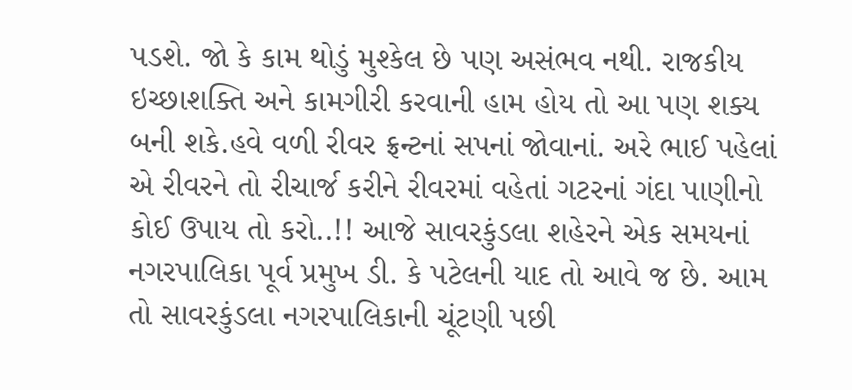પડશે. જો કે કામ થોડું મુશ્કેલ છે પણ અસંભવ નથી. રાજકીય ઇચ્છાશક્તિ અને કામગીરી કરવાની હામ હોય તો આ પણ શક્ય બની શકે.હવે વળી રીવર ફ્રન્ટનાં સપનાં જોવાનાં. અરે ભાઈ પહેલાં એ રીવરને તો રીચાર્જ કરીને રીવરમાં વહેતાં ગટરનાં ગંદા પાણીનો કોઈ ઉપાય તો કરો..!! આજે સાવરકુંડલા શહેરને એક સમયનાં નગરપાલિકા પૂર્વ પ્રમુખ ડી. કે પટેલની યાદ તો આવે જ છે. આમ તો સાવરકુંડલા નગરપાલિકાની ચૂંટણી પછી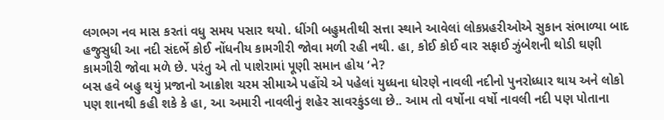લગભગ નવ માસ કરતાં વધુ સમય પસાર થયો. ધીંગી બહુમતીથી સત્તા સ્થાને આવેલાં લોકપ્રહરીઓએ સુકાન સંભાળ્યા બાદ હજુસુધી આ નદી સંદર્ભે કોઈ નોંધનીય કામગીરી જોવા મળી રહી નથી. હા, કોઈ કોઈ વાર સફાઈ ઝુંબેશની થોડી ઘણી કામગીરી જોવા મળે છે. પરંતુ એ તો પાશેરામાં પૂણી સમાન હોય ‘ને?
બસ હવે બહુ થયું પ્રજાનો આક્રોશ ચરમ સીમાએ પહોંચે એ પહેલાં યુધ્ધના ધોરણે નાવલી નદીનો પુનરોધ્ધાર થાય અને લોકો પણ શાનથી કહી શકે કે હા, આ અમારી નાવલીનું શહેર સાવરકુંડલા છે.. આમ તો વર્ષોના વર્ષો નાવલી નદી પણ પોતાના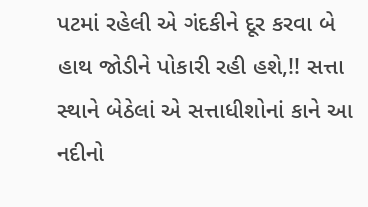પટમાં રહેલી એ ગંદકીને દૂર કરવા બે હાથ જોડીને પોકારી રહી હશે,!! સત્તા સ્થાને બેઠેલાં એ સત્તાધીશોનાં કાને આ નદીનો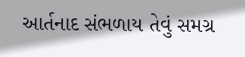આર્તનાદ સંભળાય તેવું સમગ્ર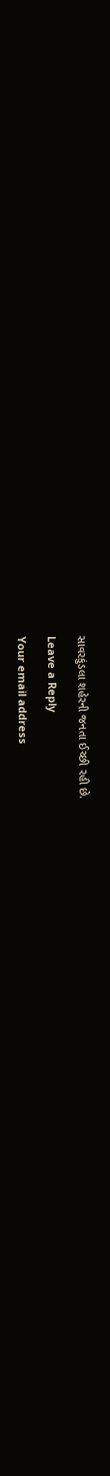સાવરકુંડલા શહેરની જનતા ઈચ્છી રહી છે.

Leave a Reply

Your email address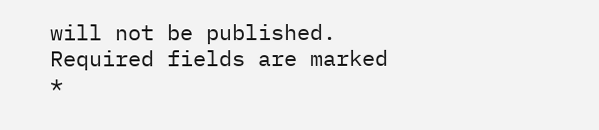will not be published. Required fields are marked *